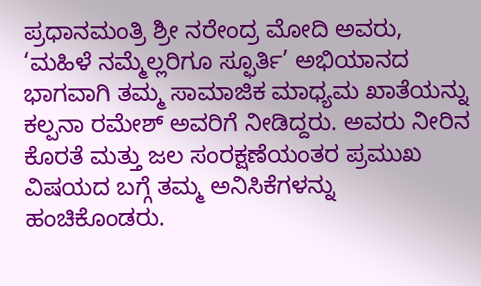ಪ್ರಧಾನಮಂತ್ರಿ ಶ್ರೀ ನರೇಂದ್ರ ಮೋದಿ ಅವರು, ‘ಮಹಿಳೆ ನಮ್ಮೆಲ್ಲರಿಗೂ ಸ್ಫೂರ್ತಿ’ ಅಭಿಯಾನದ ಭಾಗವಾಗಿ ತಮ್ಮ ಸಾಮಾಜಿಕ ಮಾಧ್ಯಮ ಖಾತೆಯನ್ನು ಕಲ್ಪನಾ ರಮೇಶ್ ಅವರಿಗೆ ನೀಡಿದ್ದರು. ಅವರು ನೀರಿನ ಕೊರತೆ ಮತ್ತು ಜಲ ಸಂರಕ್ಷಣೆಯಂತರ ಪ್ರಮುಖ ವಿಷಯದ ಬಗ್ಗೆ ತಮ್ಮ ಅನಿಸಿಕೆಗಳನ್ನು ಹಂಚಿಕೊಂಡರು.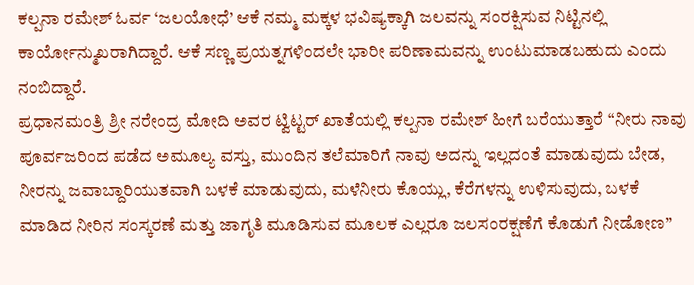ಕಲ್ಪನಾ ರಮೇಶ್ ಓರ್ವ ‘ಜಲಯೋಧೆ’ ಆಕೆ ನಮ್ಮ ಮಕ್ಕಳ ಭವಿಷ್ಯಕ್ಕಾಗಿ ಜಲವನ್ನು ಸಂರಕ್ಷಿಸುವ ನಿಟ್ಟಿನಲ್ಲಿ ಕಾರ್ಯೋನ್ಮುಖರಾಗಿದ್ದಾರೆ. ಆಕೆ ಸಣ್ಣ ಪ್ರಯತ್ನಗಳಿಂದಲೇ ಭಾರೀ ಪರಿಣಾಮವನ್ನು ಉಂಟುಮಾಡಬಹುದು ಎಂದು ನಂಬಿದ್ದಾರೆ.
ಪ್ರಧಾನಮಂತ್ರಿ ಶ್ರೀ ನರೇಂದ್ರ ಮೋದಿ ಅವರ ಟ್ವಿಟ್ಟರ್ ಖಾತೆಯಲ್ಲಿ ಕಲ್ಪನಾ ರಮೇಶ್ ಹೀಗೆ ಬರೆಯುತ್ತಾರೆ “ನೀರು ನಾವು ಪೂರ್ವಜರಿಂದ ಪಡೆದ ಅಮೂಲ್ಯ ವಸ್ತು, ಮುಂದಿನ ತಲೆಮಾರಿಗೆ ನಾವು ಅದನ್ನು ಇಲ್ಲದಂತೆ ಮಾಡುವುದು ಬೇಡ, ನೀರನ್ನು ಜವಾಬ್ದಾರಿಯುತವಾಗಿ ಬಳಕೆ ಮಾಡುವುದು, ಮಳೆನೀರು ಕೊಯ್ಲು, ಕೆರೆಗಳನ್ನು ಉಳಿಸುವುದು, ಬಳಕೆ ಮಾಡಿದ ನೀರಿನ ಸಂಸ್ಕರಣೆ ಮತ್ತು ಜಾಗೃತಿ ಮೂಡಿಸುವ ಮೂಲಕ ಎಲ್ಲರೂ ಜಲಸಂರಕ್ಷಣೆಗೆ ಕೊಡುಗೆ ನೀಡೋಣ”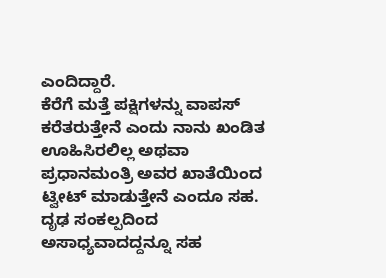ಎಂದಿದ್ದಾರೆ.
ಕೆರೆಗೆ ಮತ್ತೆ ಪಕ್ಷಿಗಳನ್ನು ವಾಪಸ್ ಕರೆತರುತ್ತೇನೆ ಎಂದು ನಾನು ಖಂಡಿತ ಊಹಿಸಿರಲಿಲ್ಲ ಅಥವಾ ಪ್ರಧಾನಮಂತ್ರಿ ಅವರ ಖಾತೆಯಿಂದ ಟ್ವೀಟ್ ಮಾಡುತ್ತೇನೆ ಎಂದೂ ಸಹ. ದೃಢ ಸಂಕಲ್ಪದಿಂದ ಅಸಾಧ್ಯವಾದದ್ದನ್ನೂ ಸಹ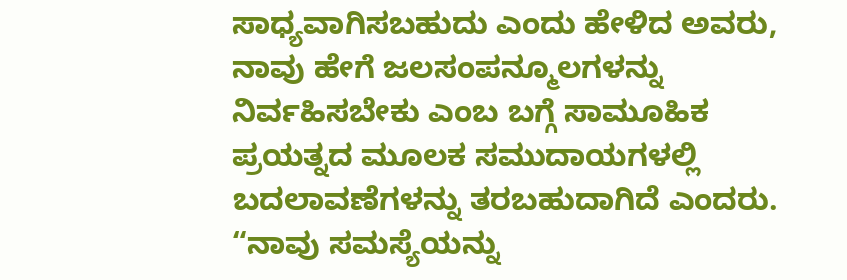ಸಾಧ್ಯವಾಗಿಸಬಹುದು ಎಂದು ಹೇಳಿದ ಅವರು, ನಾವು ಹೇಗೆ ಜಲಸಂಪನ್ಮೂಲಗಳನ್ನು ನಿರ್ವಹಿಸಬೇಕು ಎಂಬ ಬಗ್ಗೆ ಸಾಮೂಹಿಕ ಪ್ರಯತ್ನದ ಮೂಲಕ ಸಮುದಾಯಗಳಲ್ಲಿ ಬದಲಾವಣೆಗಳನ್ನು ತರಬಹುದಾಗಿದೆ ಎಂದರು. “ನಾವು ಸಮಸ್ಯೆಯನ್ನು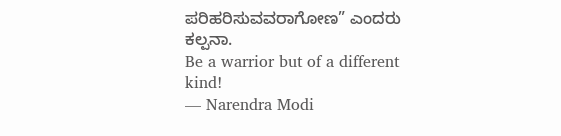ಪರಿಹರಿಸುವವರಾಗೋಣ” ಎಂದರು ಕಲ್ಪನಾ.
Be a warrior but of a different kind!
— Narendra Modi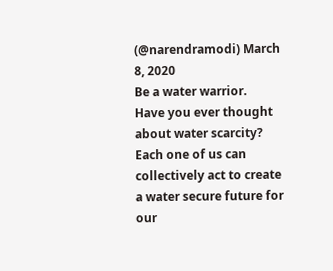(@narendramodi) March 8, 2020
Be a water warrior.
Have you ever thought about water scarcity? Each one of us can collectively act to create a water secure future for our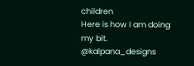children
Here is how I am doing my bit. @kalpana_designs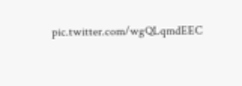pic.twitter.com/wgQLqmdEEC